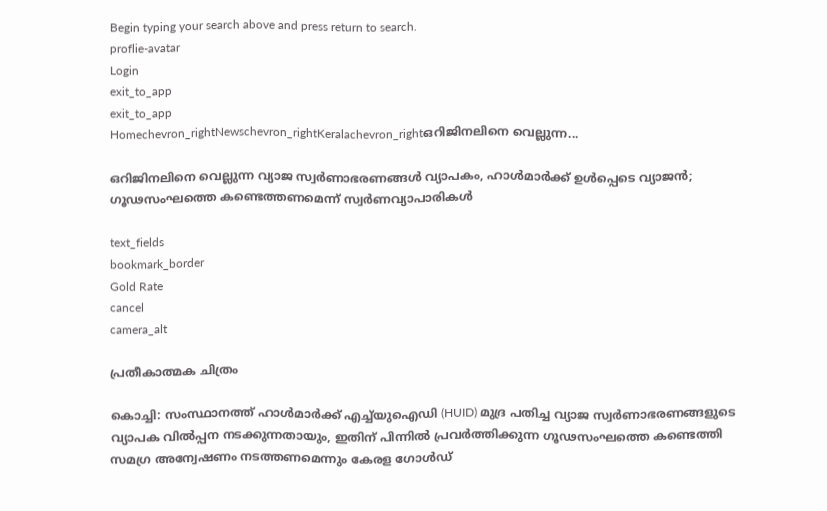Begin typing your search above and press return to search.
proflie-avatar
Login
exit_to_app
exit_to_app
Homechevron_rightNewschevron_rightKeralachevron_rightഒറിജിനലിനെ വെല്ലുന്ന...

ഒറിജിനലിനെ വെല്ലുന്ന വ്യാജ സ്വർണാഭരണങ്ങൾ വ്യാപകം, ഹാൾമാർക്ക് ഉൾപ്പെടെ വ്യാജൻ; ഗൂഢസംഘത്തെ കണ്ടെത്തണമെന്ന് സ്വർണവ്യാപാരികൾ

text_fields
bookmark_border
Gold Rate
cancel
camera_alt

പ്രതീകാത്മക ചിത്രം

കൊച്ചി: സംസ്ഥാനത്ത് ഹാൾമാർക്ക് എച്ച്‌യുഐഡി (HUID) മുദ്ര പതിച്ച വ്യാജ സ്വർണാഭരണങ്ങളുടെ വ്യാപക വിൽപ്പന നടക്കുന്നതായും, ഇതിന് പിന്നിൽ പ്രവർത്തിക്കുന്ന ഗൂഢസംഘത്തെ കണ്ടെത്തി സമഗ്ര അന്വേഷണം നടത്തണമെന്നും കേരള ഗോൾഡ്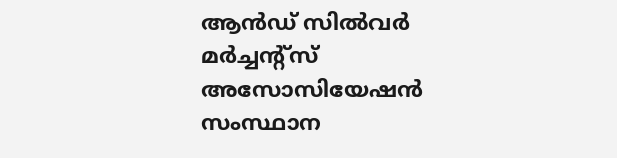ആൻഡ് സിൽവർ മർച്ചന്റ്സ് അസോസിയേഷൻ സംസ്ഥാന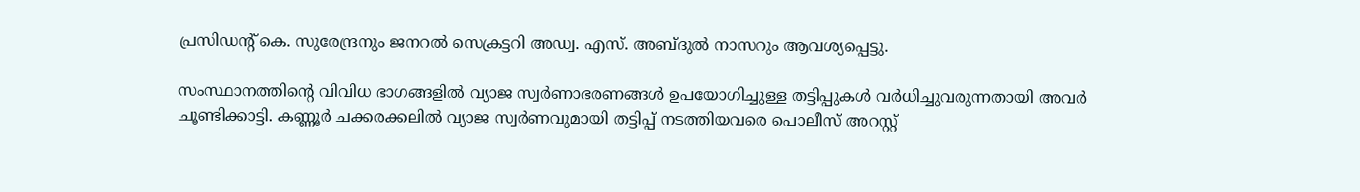പ്രസിഡന്റ് കെ. സുരേന്ദ്രനും ജനറൽ സെക്രട്ടറി അഡ്വ. എസ്. അബ്ദുൽ നാസറും ആവശ്യപ്പെട്ടു.

സംസ്ഥാനത്തിന്റെ വിവിധ ഭാഗങ്ങളിൽ വ്യാജ സ്വർണാഭരണങ്ങൾ ഉപയോഗിച്ചുള്ള തട്ടിപ്പുകൾ വർധിച്ചുവരുന്നതായി അവർ ചൂണ്ടിക്കാട്ടി. കണ്ണൂർ ചക്കരക്കലിൽ വ്യാജ സ്വർണവുമായി തട്ടിപ്പ് നടത്തിയവരെ പൊലീസ് അറസ്റ്റ്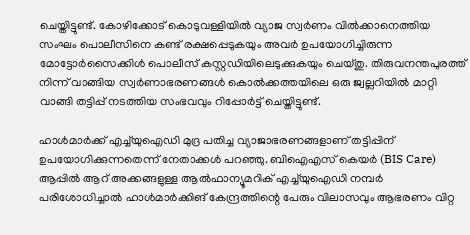ചെയ്തിട്ടുണ്ട്. കോഴിക്കോട് കൊടുവള്ളിയിൽ വ്യാജ സ്വർണം വിൽക്കാനെത്തിയ സംഘം പൊലീസിനെ കണ്ട് രക്ഷപ്പെടുകയും അവർ ഉപയോഗിച്ചിരുന്ന മോട്ടോർസൈക്കിൾ പൊലീസ് കസ്റ്റഡിയിലെടുക്കുകയും ചെയ്തു. തിരുവനന്തപുരത്ത് നിന്ന് വാങ്ങിയ സ്വർണാഭരണങ്ങൾ കൊൽക്കത്തയിലെ ഒരു ജ്വല്ലറിയിൽ മാറ്റി വാങ്ങി തട്ടിപ്പ് നടത്തിയ സംഭവവും റിപ്പോർട്ട് ചെയ്തിട്ടുണ്ട്.

ഹാൾമാർക്ക് എച്ച്‌യുഐഡി മുദ്ര പതിച്ച വ്യാജാഭരണങ്ങളാണ് തട്ടിപ്പിന് ഉപയോഗിക്കുന്നതെന്ന് നേതാക്കൾ പറഞ്ഞു. ബിഐഎസ് കെയർ (BIS Care) ആപ്പിൽ ആറ് അക്കങ്ങളുള്ള ആൽഫാന്യൂമറിക് എച്ച്‌യുഐഡി നമ്പർ പരിശോധിച്ചാൽ ഹാൾമാർക്കിങ് കേന്ദ്രത്തിന്റെ പേരും വിലാസവും ആഭരണം വിറ്റ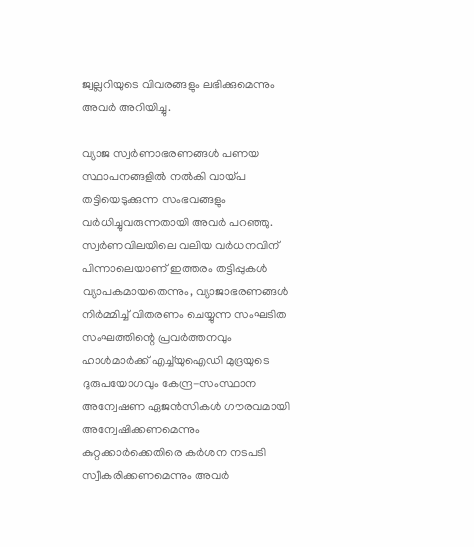ജ്വല്ലറിയുടെ വിവരങ്ങളും ലഭിക്കുമെന്നും അവർ അറിയിച്ചു.

വ്യാജ സ്വർണാഭരണങ്ങൾ പണയ സ്ഥാപനങ്ങളിൽ നൽകി വായ്പ തട്ടിയെടുക്കുന്ന സംഭവങ്ങളും വർധിച്ചുവരുന്നതായി അവർ പറഞ്ഞു. സ്വർണവിലയിലെ വലിയ വർധനവിന് പിന്നാലെയാണ് ഇത്തരം തട്ടിപ്പുകൾ വ്യാപകമായതെന്നും, വ്യാജാഭരണങ്ങൾ നിർമ്മിച്ച് വിതരണം ചെയ്യുന്ന സംഘടിത സംഘത്തിന്റെ പ്രവർത്തനവും ഹാൾമാർക്ക് എച്ച്‌യുഐഡി മുദ്രയുടെ ദുരുപയോഗവും കേന്ദ്ര-സംസ്ഥാന അന്വേഷണ ഏജൻസികൾ ഗൗരവമായി അന്വേഷിക്കണമെന്നും കുറ്റക്കാർക്കെതിരെ കർശന നടപടി സ്വീകരിക്കണമെന്നും അവർ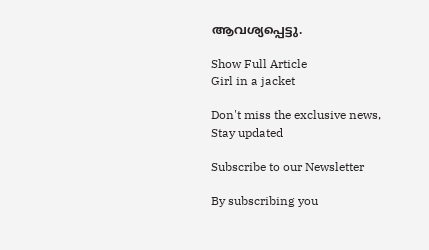ആവശ്യപ്പെട്ടു.

Show Full Article
Girl in a jacket

Don't miss the exclusive news, Stay updated

Subscribe to our Newsletter

By subscribing you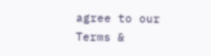agree to our Terms &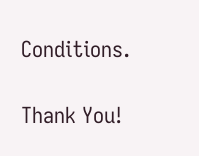Conditions.

Thank You!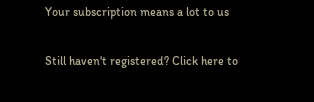Your subscription means a lot to us

Still haven't registered? Click here to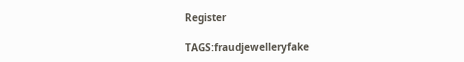Register

TAGS:fraudjewelleryfake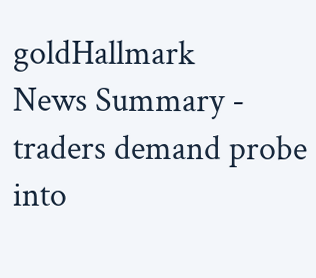goldHallmark
News Summary - traders demand probe into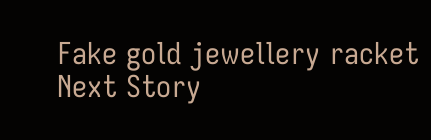Fake gold jewellery racket
Next Story